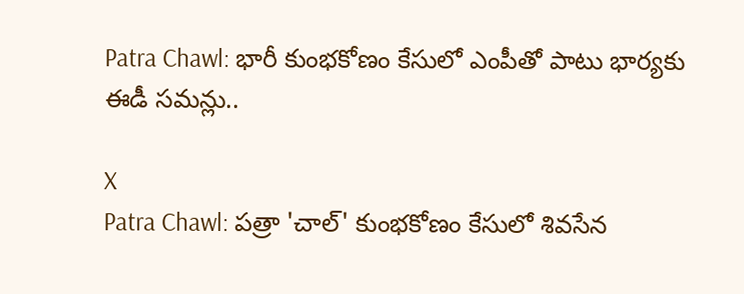Patra Chawl: భారీ కుంభకోణం కేసులో ఎంపీతో పాటు భార్యకు ఈడీ సమన్లు..

X
Patra Chawl: పత్రా 'చాల్' కుంభకోణం కేసులో శివసేన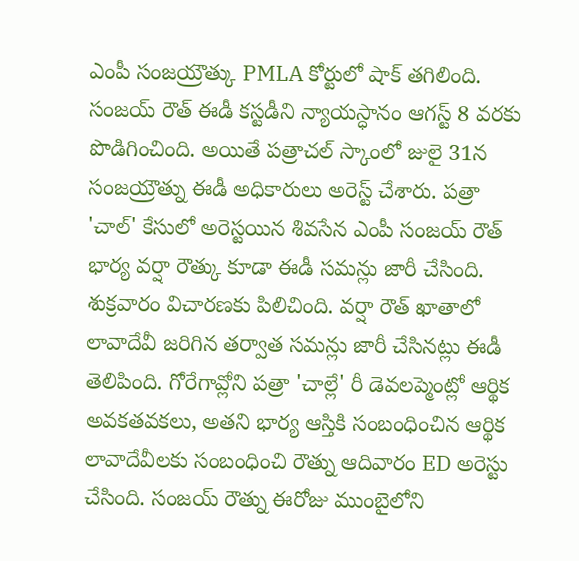ఎంపీ సంజయ్రౌత్కు PMLA కోర్టులో షాక్ తగిలింది. సంజయ్ రౌత్ ఈడీ కస్టడీని న్యాయస్ధానం ఆగస్ట్ 8 వరకు పొడిగించింది. అయితే పత్రాచల్ స్కాంలో జులై 31న సంజయ్రౌత్ను ఈడీ అధికారులు అరెస్ట్ చేశారు. పత్రా 'చాల్' కేసులో అరెస్టయిన శివసేన ఎంపీ సంజయ్ రౌత్ భార్య వర్షా రౌత్కు కూడా ఈడీ సమన్లు జారీ చేసింది. శుక్రవారం విచారణకు పిలిచింది. వర్షా రౌత్ ఖాతాలో లావాదేవీ జరిగిన తర్వాత సమన్లు జారీ చేసినట్లు ఈడీ తెలిపింది. గోరేగావ్లోని పత్రా 'చాల్లే' రీ డెవలప్మెంట్లో ఆర్థిక అవకతవకలు, అతని భార్య ఆస్తికి సంబంధించిన ఆర్థిక లావాదేవీలకు సంబంధించి రౌత్ను ఆదివారం ED అరెస్టు చేసింది. సంజయ్ రౌత్ను ఈరోజు ముంబైలోని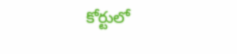కోర్టులో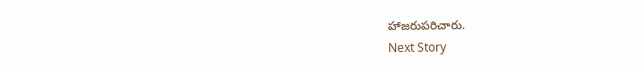హాజరుపరిచారు.
Next Story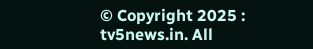© Copyright 2025 : tv5news.in. All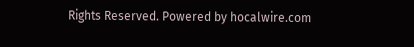Rights Reserved. Powered by hocalwire.com